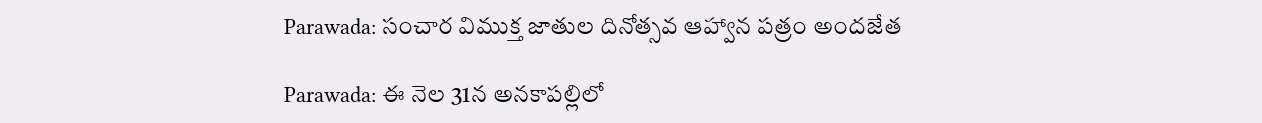Parawada: సంచార విముక్త జాతుల దినోత్సవ ఆహ్వాన పత్రం అందజేత

Parawada: ఈ నెల 31న అనకాపల్లిలో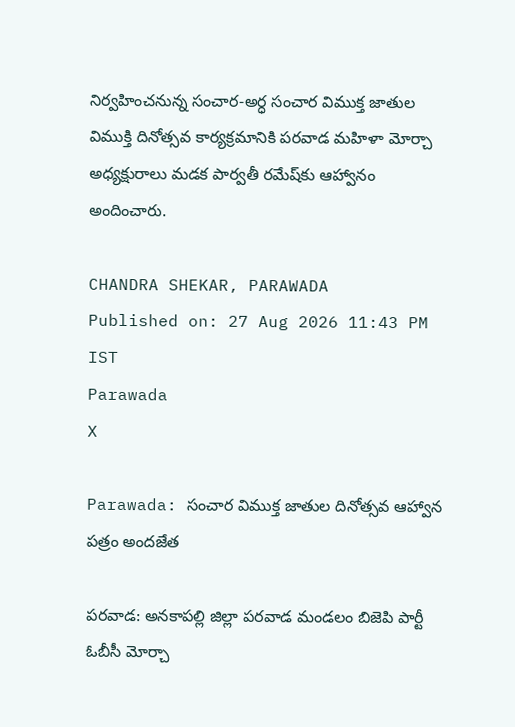నిర్వహించనున్న సంచార-అర్ధ సంచార విముక్త జాతుల విముక్తి దినోత్సవ కార్యక్రమానికి పరవాడ మహిళా మోర్చా అధ్యక్షురాలు మడక పార్వతీ రమేష్‌కు ఆహ్వానం అందించారు.

CHANDRA SHEKAR, PARAWADA
Published on: 27 Aug 2026 11:43 PM IST
Parawada
X

Parawada: సంచార విముక్త జాతుల దినోత్సవ ఆహ్వాన పత్రం అందజేత

పరవాడ: అనకాపల్లి జిల్లా పరవాడ మండలం బిజెపి పార్టీ ఓబీసీ మోర్చా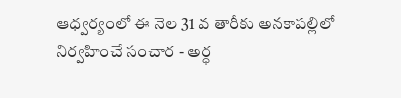ఆధ్వర్యంలో ఈ నెల 31 వ తారీకు అనకాపల్లిలో నిర్వహించే సంచార - అర్ధ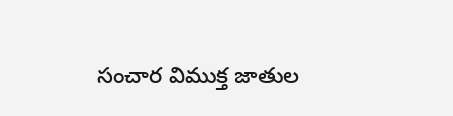సంచార విముక్త జాతుల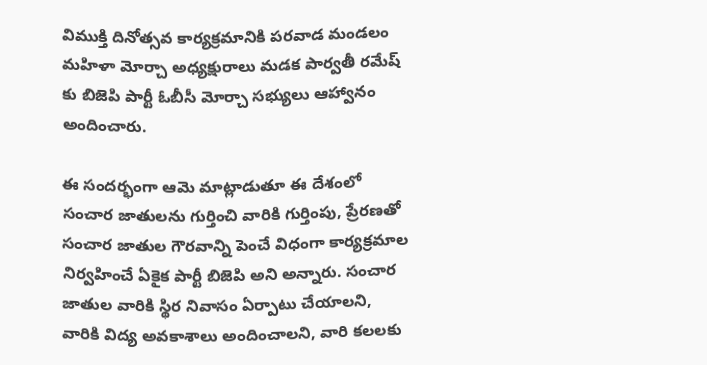విముక్తి దినోత్సవ కార్యక్రమానికి పరవాడ మండలం మహిళా మోర్చా అధ్యక్షురాలు మడక పార్వతీ రమేష్ కు బిజెపి పార్టీ ఓబీసీ మోర్చా సభ్యులు ఆహ్వానం అందించారు.

ఈ సందర్భంగా ఆమె మాట్లాడుతూ ఈ దేశంలో సంచార జాతులను గుర్తించి వారికి గుర్తింపు, ప్రేరణతో సంచార జాతుల గౌరవాన్ని పెంచే విధంగా కార్యక్రమాల నిర్వహించే ఏకైక పార్టీ బిజెపి అని అన్నారు. సంచార జాతుల వారికి స్థిర నివాసం ఏర్పాటు చేయాలని, వారికి విద్య అవకాశాలు అందించాలని, వారి కలలకు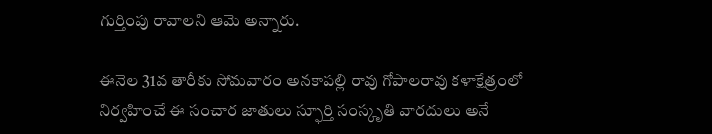గుర్తింపు రావాలని ఆమె అన్నారు.

ఈనెల 31వ తారీకు సోమవారం అనకాపల్లి రావు గోపాలరావు కళాక్షేత్రంలో నిర్వహించే ఈ సంచార జాతులు స్ఫూర్తి సంస్కృతి వారదులు అనే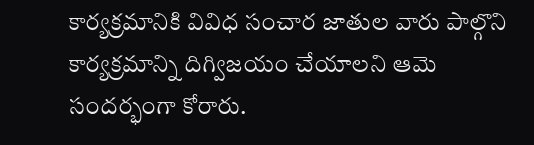కార్యక్రమానికి వివిధ సంచార జాతుల వారు పాల్గొని కార్యక్రమాన్ని దిగ్విజయం చేయాలని ఆమె సందర్భంగా కోరారు.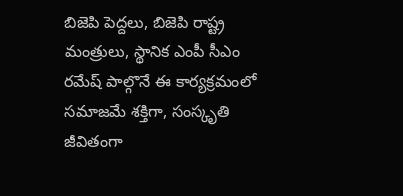బిజెపి పెద్దలు, బిజెపి రాష్ట్ర మంత్రులు, స్థానిక ఎంపీ సీఎం రమేష్ పాల్గొనే ఈ కార్యక్రమంలో సమాజమే శక్తిగా, సంస్కృతి జీవితంగా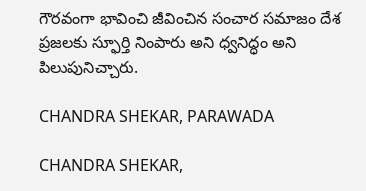గౌరవంగా భావించి జీవించిన సంచార సమాజం దేశ ప్రజలకు స్ఫూర్తి నింపారు అని ధ్వనిద్ధం అని పిలుపునిచ్చారు.

CHANDRA SHEKAR, PARAWADA

CHANDRA SHEKAR,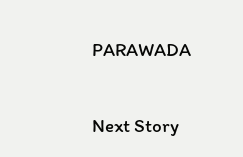PARAWADA

Next Story